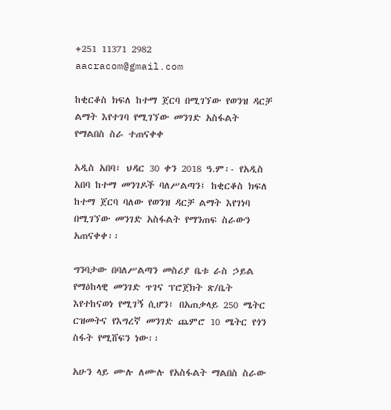+251 11371 2982 aacracom@gmail.com

ከቂርቆስ ክፍለ ከተማ ጀርባ በሚገኘው የወንዝ ዳርቻ ልማት እየተገባ የሚገኘው መንገድ አስፋልት የማልበስ ስራ ተጠናቀቀ

አዲስ አበባ፣ ህዳር 30 ቀን 2018 ዓ.ም፡- የአዲስ አበባ ከተማ መንገዶች ባለሥልጣን፤ ከቂርቆስ ክፍለ ከተማ ጀርባ ባለው የወንዝ ዳርቻ ልማት እየገነባ በሚገኘው መንገድ አስፋልት የማንጠፍ ስራውን አጠናቀቀ፡፡

ግንባታው በባለሥልጣን መስሪያ ቤቱ ራስ ኃይል የማዕከላዊ መንገድ ጥገና ፕሮጀክት ጽ/ቤት እየተከናወነ የሚገኝ ሲሆን፣ በአጠቃላይ 250 ሜትር ርዝመትና የእግረኛ መንገድ ጨምሮ 10 ሜትር የጎን ስፋት የሚሸፍን ነው፡፡

አሁን ላይ ሙሉ ለሙሉ የአስፋልት ማልበስ ስራው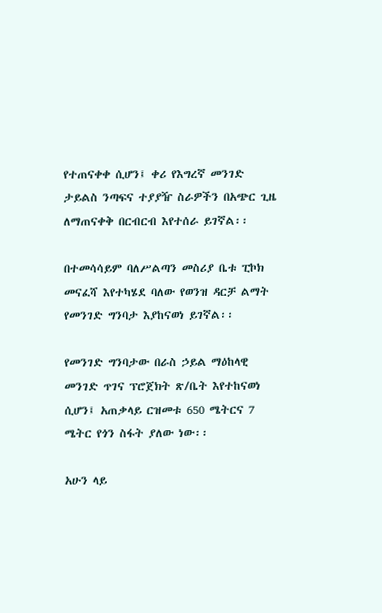የተጠናቀቀ ሲሆን፤ ቀሪ የእግረኛ መንገድ ታይልስ ንጣፍና ተያያዥ ስራዎችን በአጭር ጊዜ ለማጠናቀቅ በርብርብ እየተሰራ ይገኛል፡፡

በተመሳሳይም ባለሥልጣን መስሪያ ቤቱ ፒኮክ መናፈሻ እየተካሄደ ባለው የወንዝ ዳርቻ ልማት የመንገድ ግንባታ እያከናወነ ይገኛል፡፡

የመንገድ ግንባታው በራስ ኃይል ማዕከላዊ መንገድ ጥገና ፕሮጀክት ጽ/ቤት እየተከናወነ ሲሆን፤ አጠቃላይ ርዝመቱ 650 ሜትርና 7 ሜትር የጎን ስፋት ያለው ነው፡፡

አሁን ላይ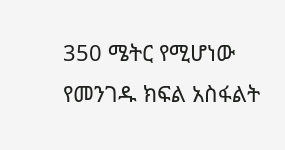350 ሜትር የሚሆነው የመንገዱ ክፍል አስፋልት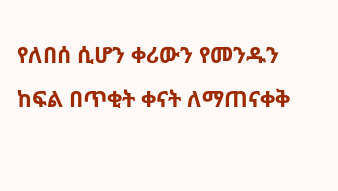የለበሰ ሲሆን ቀሪውን የመንዱን ከፍል በጥቂት ቀናት ለማጠናቀቅ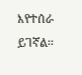እየተሰራ ይገኛል፡፡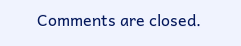Comments are closed.